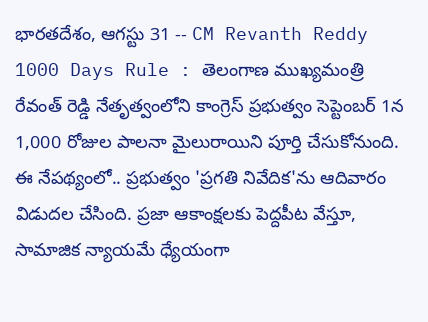భారతదేశం, ఆగస్టు 31 -- CM Revanth Reddy 1000 Days Rule : తెలంగాణ ముఖ్యమంత్రి రేవంత్ రెడ్డి నేతృత్వంలోని కాంగ్రెస్ ప్రభుత్వం సెప్టెంబర్ 1న 1,000 రోజుల పాలనా మైలురాయిని పూర్తి చేసుకోనుంది. ఈ నేపథ్యంలో.. ప్రభుత్వం 'ప్రగతి నివేదిక'ను ఆదివారం విడుదల చేసింది. ప్రజా ఆకాంక్షలకు పెద్దపీట వేస్తూ, సామాజిక న్యాయమే ధ్యేయంగా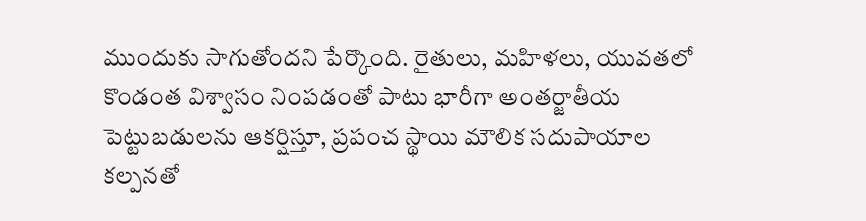ముందుకు సాగుతోందని పేర్కొంది. రైతులు, మహిళలు, యువతలో కొండంత విశ్వాసం నింపడంతో పాటు భారీగా అంతర్జాతీయ పెట్టుబడులను ఆకర్షిస్తూ, ప్రపంచ స్థాయి మౌలిక సదుపాయాల కల్పనతో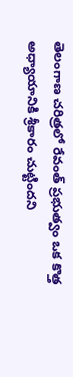తెలంగాణ చరిత్రలో రేవంత్ ప్రభుత్వం ఒక కొత్త అధ్యాయానికి శ్రీకారం చుట్టిందని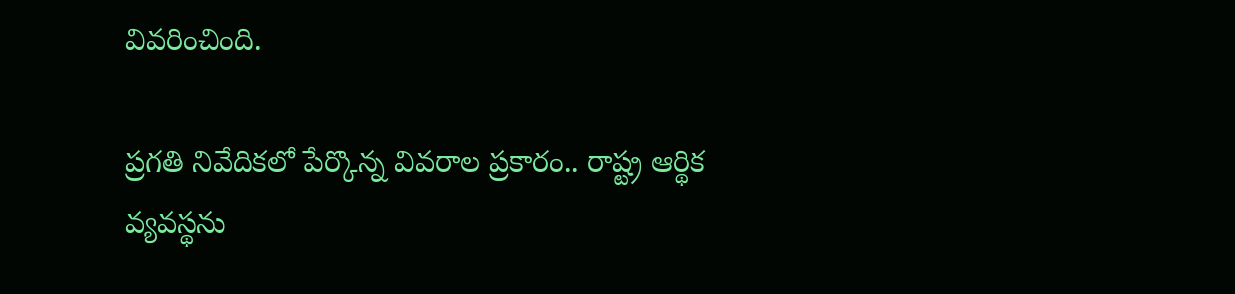వివరించింది.

ప్రగతి నివేదికలో పేర్కొన్న వివరాల ప్రకారం.. రాష్ట్ర ఆర్థిక వ్యవస్థను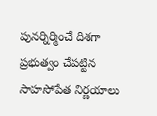పునర్నిర్మించే దిశగా ప్రభుత్వం చేపట్టిన సాహసోపేత నిర్ణయాలు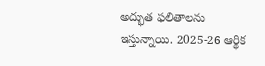అద్భుత ఫలితాలను ఇస్తున్నాయి. 2025-26 ఆర్థిక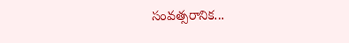సంవత్సరానిక...